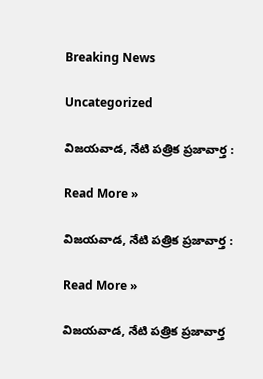Breaking News

Uncategorized

విజయవాడ, నేటి పత్రిక ప్రజావార్త :

Read More »

విజయవాడ, నేటి పత్రిక ప్రజావార్త :

Read More »

విజయవాడ, నేటి పత్రిక ప్రజావార్త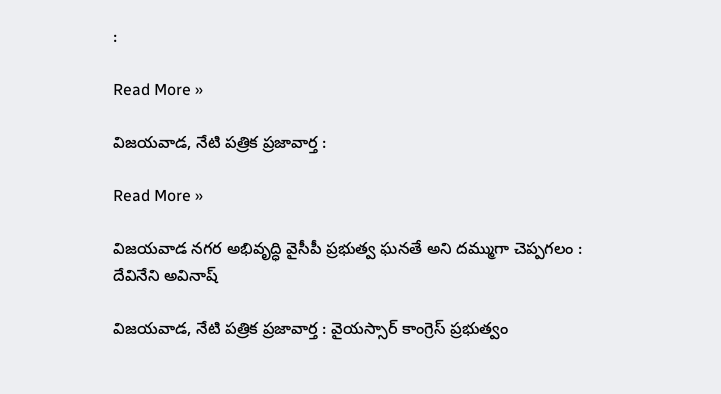:

Read More »

విజయవాడ, నేటి పత్రిక ప్రజావార్త :

Read More »

విజయవాడ నగర అభివృద్ధి వైసీపీ ప్రభుత్వ ఘనతే అని దమ్ముగా చెప్పగలం : దేవినేని అవినాష్

విజయవాడ, నేటి పత్రిక ప్రజావార్త : వైయస్సార్ కాంగ్రెస్ ప్రభుత్వం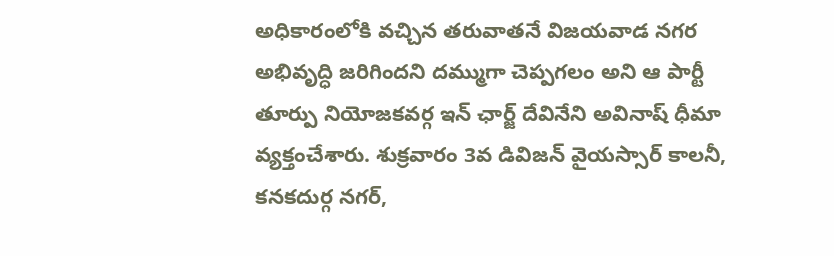అధికారంలోకి వచ్చిన తరువాతనే విజయవాడ నగర అభివృద్ధి జరిగిందని దమ్ముగా చెప్పగలం అని ఆ పార్టీ తూర్పు నియోజకవర్గ ఇన్ ఛార్జ్ దేవినేని అవినాష్ ధీమా వ్యక్తంచేశారు. శుక్రవారం 3వ డివిజన్ వైయస్సార్ కాలనీ, కనకదుర్గ నగర్,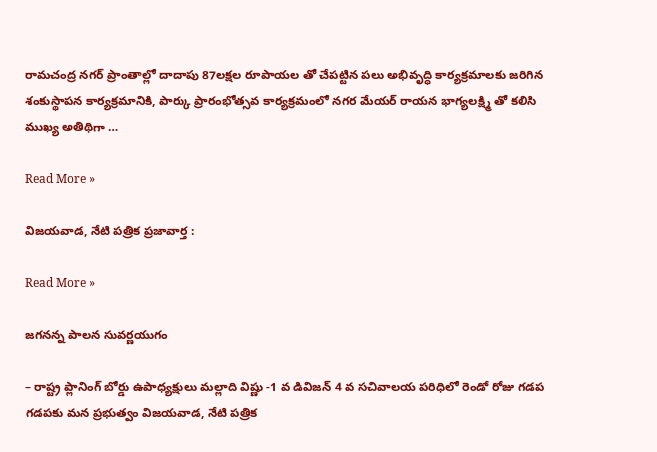రామచంద్ర నగర్ ప్రాంతాల్లో దాదాపు 87లక్షల రూపాయల తో చేపట్టిన పలు అభివృద్ధి కార్యక్రమాలకు జరిగిన శంకుస్థాపన కార్యక్రమానికి, పార్కు ప్రారంభోత్సవ కార్యక్రమంలో నగర మేయర్ రాయన భాగ్యలక్ష్మి తో కలిసి ముఖ్య అతిథిగా …

Read More »

విజయవాడ, నేటి పత్రిక ప్రజావార్త :

Read More »

జగనన్న పాలన సువర్ణయుగం

– రాష్ట్ర ప్లానింగ్ బోర్డు ఉపాధ్యక్షులు మల్లాది విష్ణు -1 వ డివిజన్ 4 వ సచివాలయ పరిధిలో రెండో రోజు గడప గడపకు మన ప్రభుత్వం విజయవాడ, నేటి పత్రిక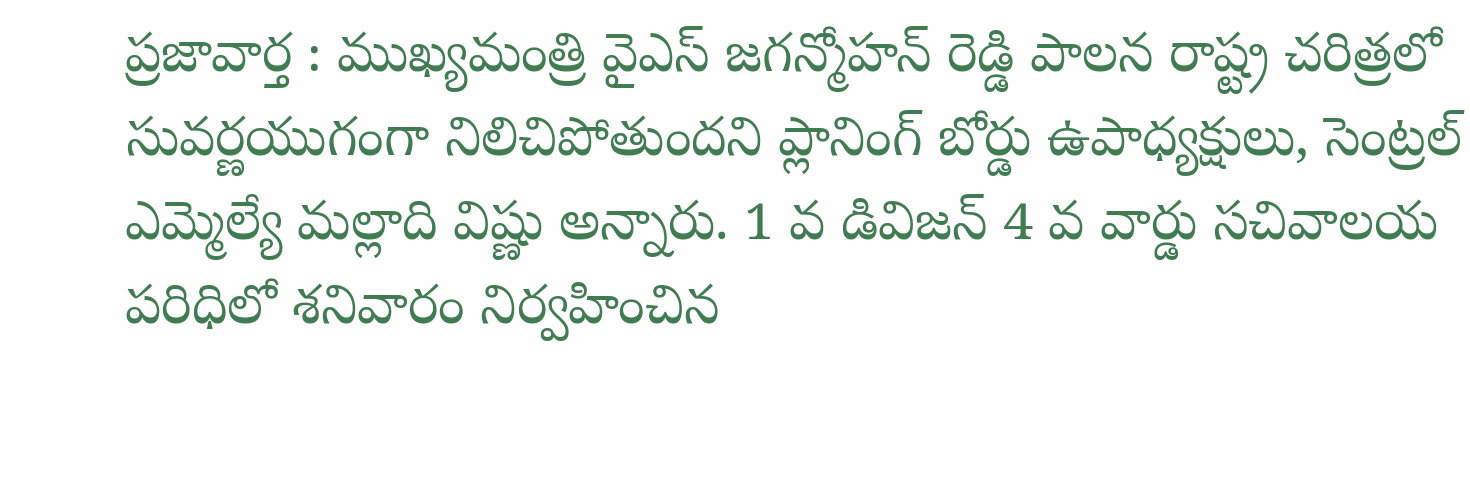ప్రజావార్త : ముఖ్యమంత్రి వైఎస్ జగన్మోహన్ రెడ్డి పాలన రాష్ట్ర చరిత్రలో సువర్ణయుగంగా నిలిచిపోతుందని ప్లానింగ్ బోర్డు ఉపాధ్యక్షులు, సెంట్రల్ ఎమ్మెల్యే మల్లాది విష్ణు అన్నారు. 1 వ డివిజన్ 4 వ వార్డు సచివాలయ పరిధిలో శనివారం నిర్వహించిన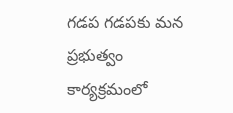గడప గడపకు మన ప్రభుత్వం కార్యక్రమంలో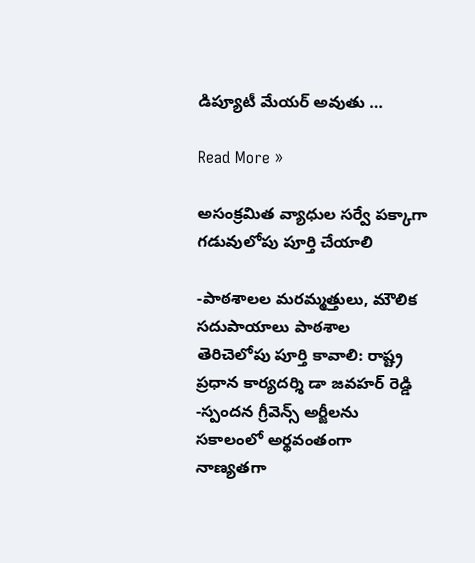డిప్యూటీ మేయర్ అవుతు …

Read More »

అసంక్రమిత వ్యాధుల సర్వే పక్కాగా గడువులోపు పూర్తి చేయాలి

-పాఠశాలల మరమ్మత్తులు, మౌలిక సదుపాయాలు పాఠశాల తెరిచెలోపు పూర్తి కావాలి: రాష్ట్ర ప్రధాన కార్యదర్శి డా జవహర్ రెడ్డి -స్పందన గ్రీవెన్స్ అర్జీలను సకాలంలో అర్థవంతంగా నాణ్యతగా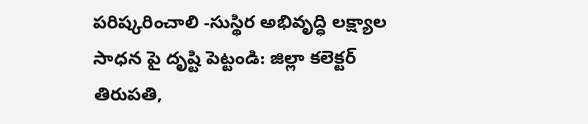పరిష్కరించాలి -సుస్థిర అభివృద్ధి లక్ష్యాల సాధన పై దృష్టి పెట్టండి: జిల్లా కలెక్టర్ తిరుపతి,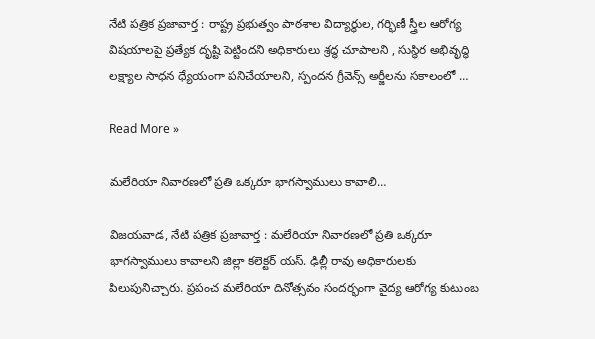నేటి పత్రిక ప్రజావార్త : రాష్ట్ర ప్రభుత్వం పాఠశాల విద్యార్థుల, గర్భిణీ స్త్రీల ఆరోగ్య విషయాలపై ప్రత్యేక దృష్టి పెట్టిందని అధికారులు శ్రద్ధ చూపాలని , సుస్థిర అభివృద్ధి లక్ష్యాల సాధన ధ్యేయంగా పనిచేయాలని, స్పందన గ్రీవెన్స్ అర్జీలను సకాలంలో …

Read More »

మలేరియా నివారణలో ప్రతి ఒక్కరూ భాగస్వాములు కావాలి…

విజయవాడ, నేటి పత్రిక ప్రజావార్త : మలేరియా నివారణలో ప్రతి ఒక్కరూ భాగస్వాములు కావాలని జిల్లా కలెక్టర్ యస్. ఢిల్లీ రావు అధికారులకు పిలుపునిచ్చారు. ప్రపంచ మలేరియా దినోత్సవం సందర్భంగా వైద్య ఆరోగ్య కుటుంబ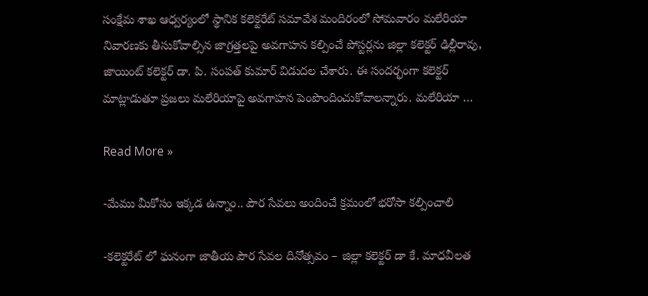సంక్షేమ శాఖ ఆధ్వర్యంలో స్థానిక కలెక్టరేట్ సమావేశ మందిరంలో సోమవారం మలేరియా నివారణకు తీసుకోవాల్సిన జాగ్రత్తలపై అవగాహన కల్పించే పోస్టర్లను జిల్లా కలెక్టర్ ఢిల్లీరావు, జాయింట్ కలెక్టర్ డా. పి. సంపత్ కుమార్ విడుదల చేశారు. ఈ సందర్భంగా కలెక్టర్ మాట్లాడుతూ ప్రజలు మలేరియాపై అవగాహన పెంపొందించుకోవాలన్నారు. మలేరియా …

Read More »

-మేము మీకోసం ఇక్కడ ఉన్నాం.. పౌర సేవలు అందించే క్రమంలో భరోసా కల్పించాలి

-కలెక్టరేట్ లో ఘనంగా జాతీయ పౌర సేవల దినోత్సవం – జిల్లా కలెక్టర్ డా కే. మాధవీలత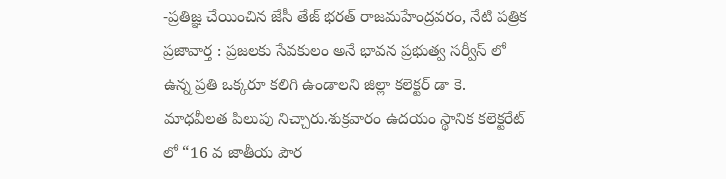-ప్రతిజ్ఞ చేయించిన జేసీ తేజ్ భరత్ రాజమహేంద్రవరం, నేటి పత్రిక ప్రజావార్త : ప్రజలకు సేవకులం అనే భావన ప్రభుత్వ సర్వీస్ లో ఉన్న ప్రతి ఒక్కరూ కలిగి ఉండాలని జిల్లా కలెక్టర్ డా కె. మాధవీలత పిలుపు నిచ్చారు.శుక్రవారం ఉదయం స్థానిక కలెక్టరేట్ లో “16 వ జాతీయ పౌర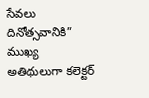సేవలు దినోత్సవానికి” ముఖ్య అతిథులుగా కలెక్టర్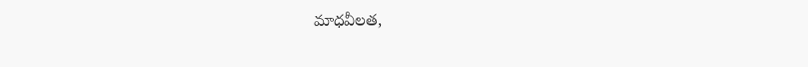మాధవీలత,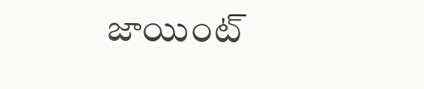జాయింట్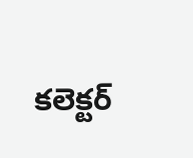కలెక్టర్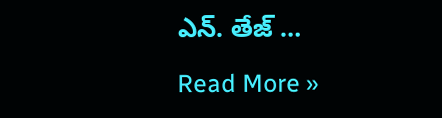ఎన్. తేజ్ …

Read More »